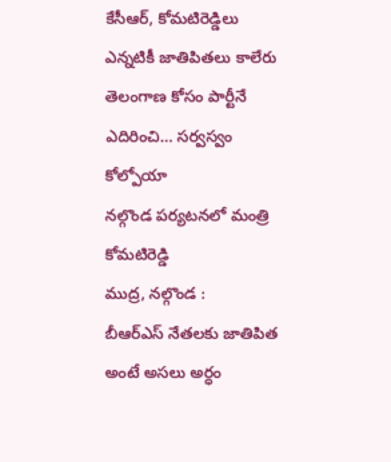కేసీఆర్, కోమటిరెడ్డిలు ఎన్నటికీ జాతిపితలు కాలేరు
తెలంగాణ కోసం పార్టీనే ఎదిరించి… సర్వస్వం కోల్పోయా
నల్గొండ పర్యటనలో మంత్రి కోమటిరెడ్డి
ముద్ర, నల్గొండ :
బీఆర్ఎస్ నేతలకు జాతిపిత అంటే అసలు అర్ధం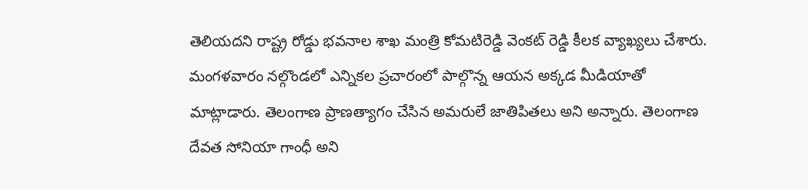తెలియదని రాష్ట్ర రోడ్డు భవనాల శాఖ మంత్రి కోమటిరెడ్డి వెంకట్ రెడ్డి కీలక వ్యాఖ్యలు చేశారు. మంగళవారం నల్గొండలో ఎన్నికల ప్రచారంలో పాల్గొన్న ఆయన అక్కడ మీడియాతో మాట్లాడారు. తెలంగాణ ప్రాణత్యాగం చేసిన అమరులే జాతిపితలు అని అన్నారు. తెలంగాణ దేవత సోనియా గాంధీ అని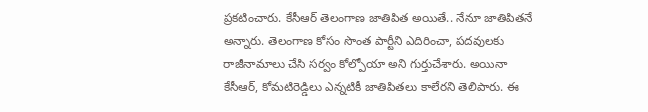ప్రకటించారు. కేసీఆర్ తెలంగాణ జాతిపిత అయితే.. నేనూ జాతిపితనే అన్నారు. తెలంగాణ కోసం సొంత పార్టీని ఎదిరించా, పదవులకు రాజీనామాలు చేసి సర్వం కోల్పోయా అని గుర్తుచేశారు. అయినా కేసీఆర్, కోమటిరెడ్డిలు ఎన్నటికీ జాతిపితలు కాలేరని తెలిపారు. ఈ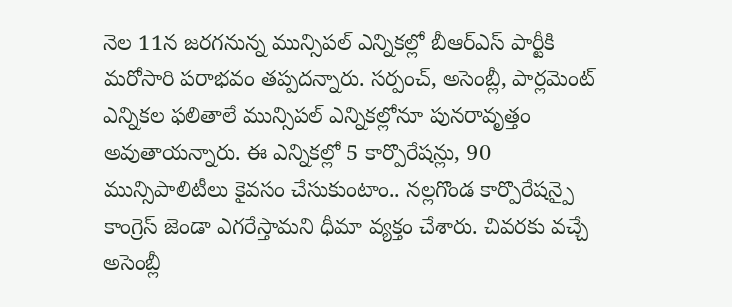నెల 11న జరగనున్న మున్సిపల్ ఎన్నికల్లో బీఆర్ఎస్ పార్టీకి మరోసారి పరాభవం తప్పదన్నారు. సర్పంచ్, అసెంబ్లీ, పార్లమెంట్ ఎన్నికల ఫలితాలే మున్సిపల్ ఎన్నికల్లోనూ పునరావృత్తం అవుతాయన్నారు. ఈ ఎన్నికల్లో 5 కార్పొరేషన్లు, 90 మున్సిపాలిటీలు కైవసం చేసుకుంటాం.. నల్లగొండ కార్పొరేషన్పై కాంగ్రెస్ జెండా ఎగరేస్తామని ధీమా వ్యక్తం చేశారు. చివరకు వచ్చే అసెంబ్లీ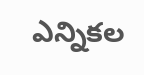ఎన్నికల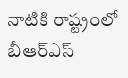నాటికి రాష్ట్రంలో బీఆర్ఎస్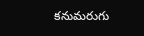కనుమరుగు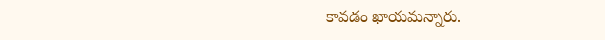కావడం ఖాయమన్నారు.